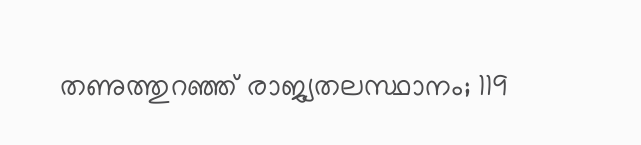തണുത്തുറഞ്ഞ് രാജ്യതലസ്ഥാനം; 119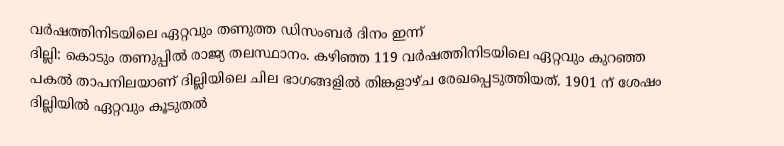വർഷത്തിനിടയിലെ ഏറ്റവും തണുത്ത ഡിസംബർ ദിനം ഇന്ന്
ദില്ലി: കൊടും തണുപ്പിൽ രാജ്യ തലസ്ഥാനം. കഴിഞ്ഞ 119 വർഷത്തിനിടയിലെ ഏറ്റവും കുറഞ്ഞ പകൽ താപനിലയാണ് ദില്ലിയിലെ ചില ഭാഗങ്ങളിൽ തിങ്കളാഴ്ച രേഖപ്പെടുത്തിയത്. 1901 ന് ശേഷം ദില്ലിയിൽ ഏറ്റവും കൂടുതൽ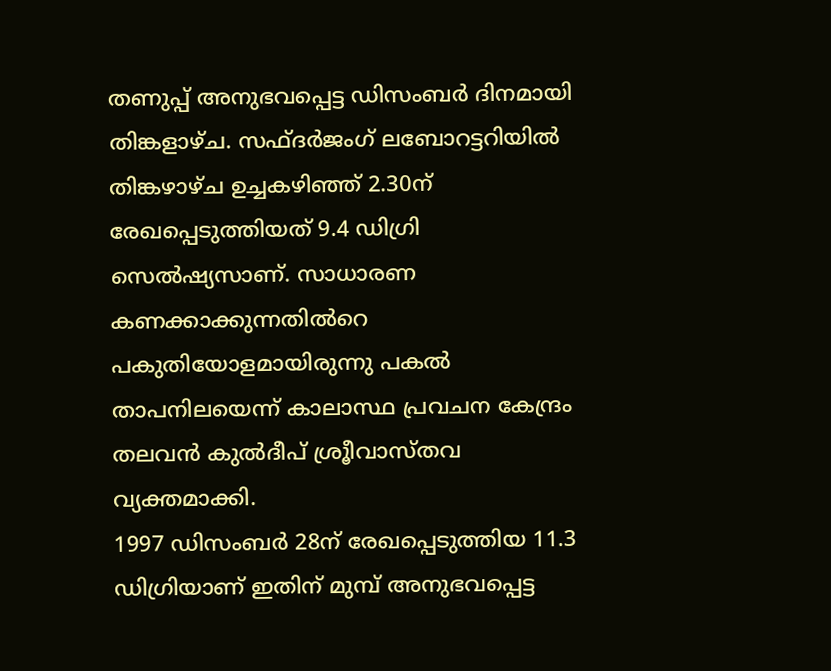തണുപ്പ് അനുഭവപ്പെട്ട ഡിസംബർ ദിനമായി തിങ്കളാഴ്ച. സഫ്ദർജംഗ് ലബോറട്ടറിയിൽ തിങ്കഴാഴ്ച ഉച്ചകഴിഞ്ഞ് 2.30ന് രേഖപ്പെടുത്തിയത് 9.4 ഡിഗ്രി സെൽഷ്യസാണ്. സാധാരണ കണക്കാക്കുന്നതിൽറെ പകുതിയോളമായിരുന്നു പകൽ താപനിലയെന്ന് കാലാസ്ഥ പ്രവചന കേന്ദ്രം തലവൻ കുൽദീപ് ശ്രൂീവാസ്തവ വ്യക്തമാക്കി.
1997 ഡിസംബർ 28ന് രേഖപ്പെടുത്തിയ 11.3 ഡിഗ്രിയാണ് ഇതിന് മുമ്പ് അനുഭവപ്പെട്ട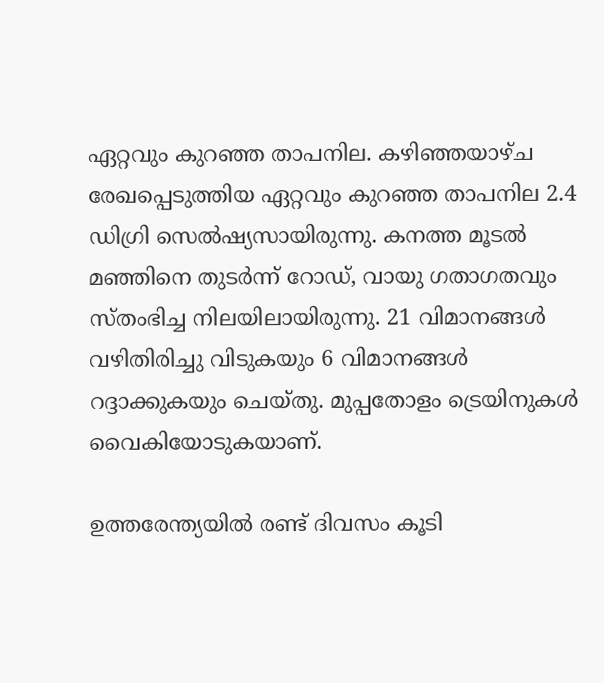ഏറ്റവും കുറഞ്ഞ താപനില. കഴിഞ്ഞയാഴ്ച രേഖപ്പെടുത്തിയ ഏറ്റവും കുറഞ്ഞ താപനില 2.4 ഡിഗ്രി സെൽഷ്യസായിരുന്നു. കനത്ത മൂടൽ മഞ്ഞിനെ തുടർന്ന് റോഡ്, വായു ഗതാഗതവും സ്തംഭിച്ച നിലയിലായിരുന്നു. 21 വിമാനങ്ങൾ വഴിതിരിച്ചു വിടുകയും 6 വിമാനങ്ങൾ റദ്ദാക്കുകയും ചെയ്തു. മുപ്പതോളം ട്രെയിനുകൾ വൈകിയോടുകയാണ്.

ഉത്തരേന്ത്യയിൽ രണ്ട് ദിവസം കൂടി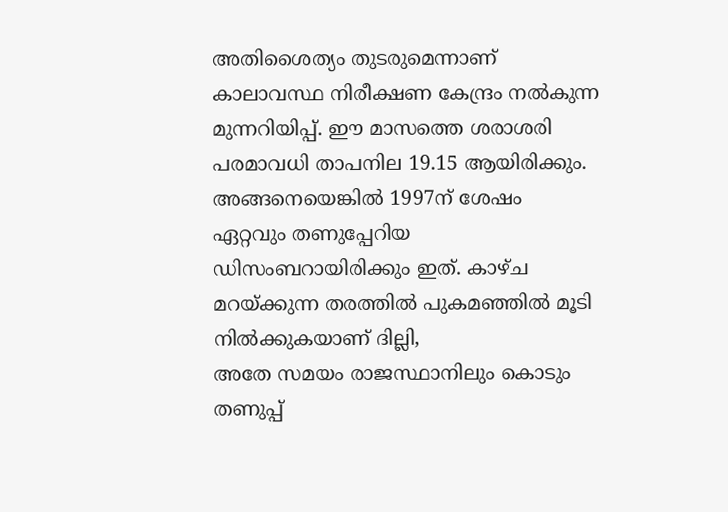അതിശൈത്യം തുടരുമെന്നാണ് കാലാവസ്ഥ നിരീക്ഷണ കേന്ദ്രം നൽകുന്ന മുന്നറിയിപ്പ്. ഈ മാസത്തെ ശരാശരി പരമാവധി താപനില 19.15 ആയിരിക്കും. അങ്ങനെയെങ്കിൽ 1997ന് ശേഷം ഏറ്റവും തണുപ്പേറിയ ഡിസംബറായിരിക്കും ഇത്. കാഴ്ച മറയ്ക്കുന്ന തരത്തിൽ പുകമഞ്ഞിൽ മൂടി നിൽക്കുകയാണ് ദില്ലി,
അതേ സമയം രാജസ്ഥാനിലും കൊടും തണുപ്പ്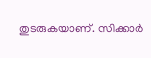തുടരുകയാണ്. സിക്കാർ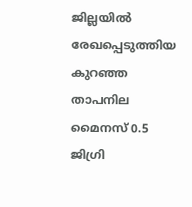ജില്ലയിൽ രേഖപ്പെടുത്തിയ കുറഞ്ഞ താപനില മൈനസ് 0.5 ജിഗ്രി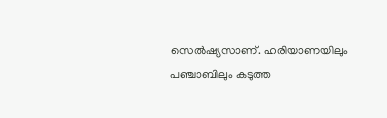സെൽഷ്യസാണ്. ഹരിയാണയിലും പഞ്ചാബിലും കടുത്ത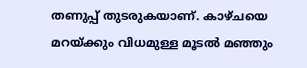തണുപ്പ് തുടരുകയാണ്. കാഴ്ചയെ മറയ്ക്കും വിധമുള്ള മൂടൽ മഞ്ഞും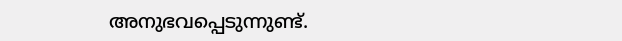അനുഭവപ്പെടുന്നുണ്ട്.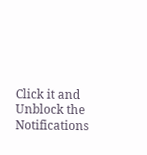Click it and Unblock the Notifications